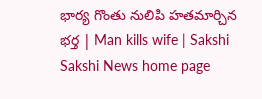భార్య గొంతు నులిపి హతమార్చిన భర్త | Man kills wife | Sakshi
Sakshi News home page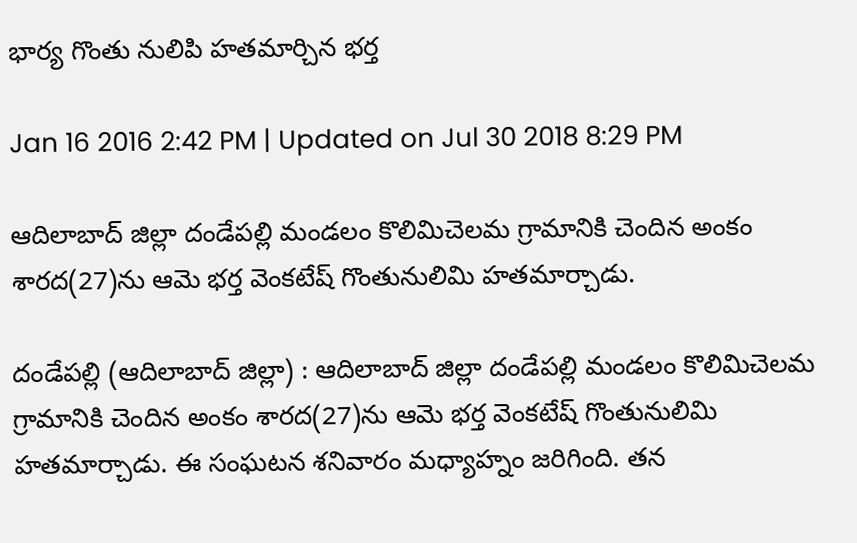భార్య గొంతు నులిపి హతమార్చిన భర్త

Jan 16 2016 2:42 PM | Updated on Jul 30 2018 8:29 PM

ఆదిలాబాద్ జిల్లా దండేపల్లి మండలం కొలిమిచెలమ గ్రామానికి చెందిన అంకం శారద(27)ను ఆమె భర్త వెంకటేష్ గొంతునులిమి హతమార్చాడు.

దండేపల్లి (ఆదిలాబాద్ జిల్లా) : ఆదిలాబాద్ జిల్లా దండేపల్లి మండలం కొలిమిచెలమ గ్రామానికి చెందిన అంకం శారద(27)ను ఆమె భర్త వెంకటేష్ గొంతునులిమి హతమార్చాడు. ఈ సంఘటన శనివారం మధ్యాహ్నం జరిగింది. తన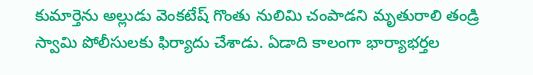కుమార్తెను అల్లుడు వెంకటేష్ గొంతు నులిమి చంపాడని మృతురాలి తండ్రి స్వామి పోలీసులకు ఫిర్యాదు చేశాడు. ఏడాది కాలంగా భార్యాభర్తల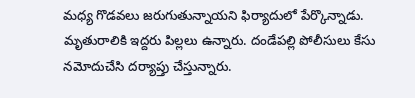మధ్య గొడవలు జరుగుతున్నాయని ఫిర్యాదులో పేర్కొన్నాడు. మృతురాలికి ఇద్దరు పిల్లలు ఉన్నారు. దండేపల్లి పోలీసులు కేసు నమోదుచేసి దర్యాప్తు చేస్తున్నారు.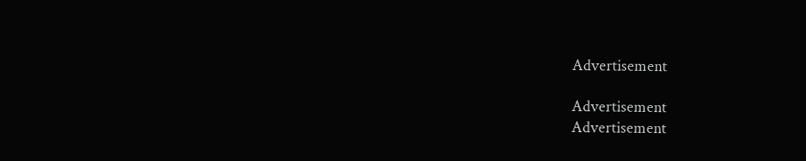Advertisement

Advertisement
Advertisement